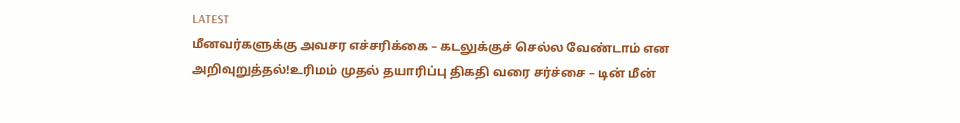LATEST
மீனவர்களுக்கு அவசர எச்சரிக்கை – கடலுக்குச் செல்ல வேண்டாம் என அறிவுறுத்தல்!உரிமம் முதல் தயாரிப்பு திகதி வரை சர்ச்சை – டின் மீன்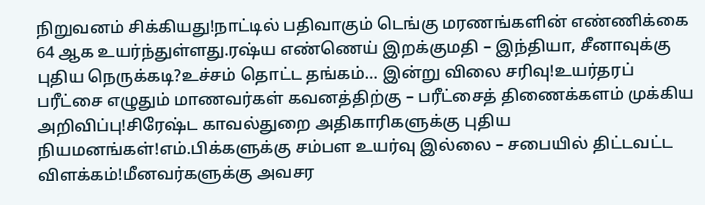நிறுவனம் சிக்கியது!நாட்டில் பதிவாகும் டெங்கு மரணங்களின் எண்ணிக்கை 64 ஆக உயர்ந்துள்ளது.ரஷ்ய எண்ணெய் இறக்குமதி – இந்தியா, சீனாவுக்கு புதிய நெருக்கடி?உச்சம் தொட்ட தங்கம்… இன்று விலை சரிவு!உயர்தரப் பரீட்சை எழுதும் மாணவர்கள் கவனத்திற்கு – பரீட்சைத் திணைக்களம் முக்கிய அறிவிப்பு!சிரேஷ்ட காவல்துறை அதிகாரிகளுக்கு புதிய நியமனங்கள்!எம்.பிக்களுக்கு சம்பள உயர்வு இல்லை – சபையில் திட்டவட்ட விளக்கம்!மீனவர்களுக்கு அவசர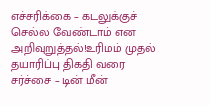எச்சரிக்கை – கடலுக்குச் செல்ல வேண்டாம் என அறிவுறுத்தல்!உரிமம் முதல் தயாரிப்பு திகதி வரை சர்ச்சை – டின் மீன்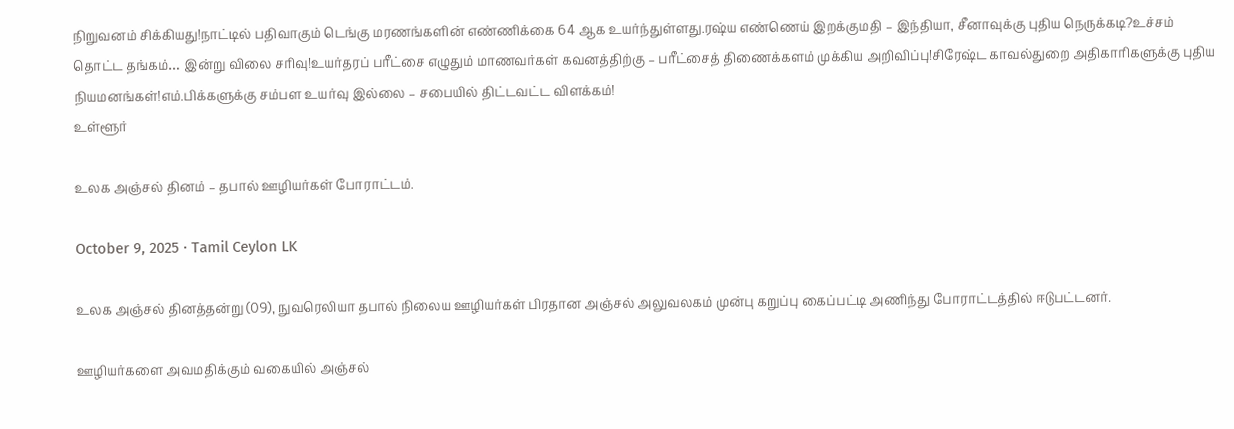நிறுவனம் சிக்கியது!நாட்டில் பதிவாகும் டெங்கு மரணங்களின் எண்ணிக்கை 64 ஆக உயர்ந்துள்ளது.ரஷ்ய எண்ணெய் இறக்குமதி – இந்தியா, சீனாவுக்கு புதிய நெருக்கடி?உச்சம் தொட்ட தங்கம்… இன்று விலை சரிவு!உயர்தரப் பரீட்சை எழுதும் மாணவர்கள் கவனத்திற்கு – பரீட்சைத் திணைக்களம் முக்கிய அறிவிப்பு!சிரேஷ்ட காவல்துறை அதிகாரிகளுக்கு புதிய நியமனங்கள்!எம்.பிக்களுக்கு சம்பள உயர்வு இல்லை – சபையில் திட்டவட்ட விளக்கம்!
உள்ளூர்

உலக அஞ்சல் தினம் – தபால் ஊழியர்கள் போராட்டம்.

October 9, 2025 · Tamil Ceylon LK

உலக அஞ்சல் தினத்தன்று (09), நுவரெலியா தபால் நிலைய ஊழியர்கள் பிரதான அஞ்சல் அலுவலகம் முன்பு கறுப்பு கைப்பட்டி அணிந்து போராட்டத்தில் ஈடுபட்டனர்.

ஊழியர்களை அவமதிக்கும் வகையில் அஞ்சல்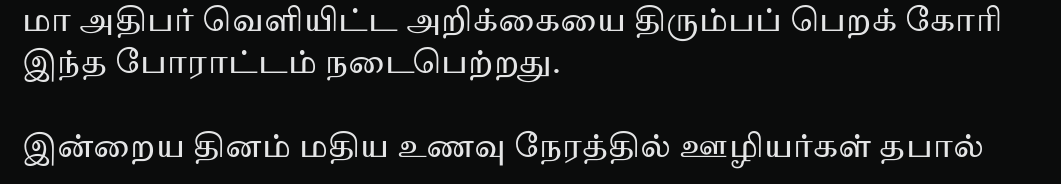மா அதிபர் வெளியிட்ட அறிக்கையை திரும்பப் பெறக் கோரி இந்த போராட்டம் நடைபெற்றது.

இன்றைய தினம் மதிய உணவு நேரத்தில் ஊழியர்கள் தபால்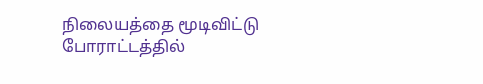நிலையத்தை மூடிவிட்டு போராட்டத்தில்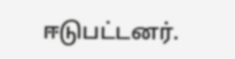ஈடுபட்டனர்.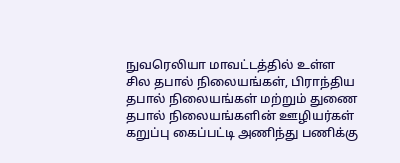நுவரெலியா மாவட்டத்தில் உள்ள சில தபால் நிலையங்கள், பிராந்திய தபால் நிலையங்கள் மற்றும் துணை தபால் நிலையங்களின் ஊழியர்கள் கறுப்பு கைப்பட்டி அணிந்து பணிக்கு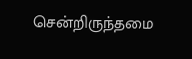சென்றிருந்தமை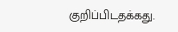குறிப்பிடதக்கது.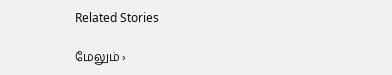Related Stories

மேலும் ›